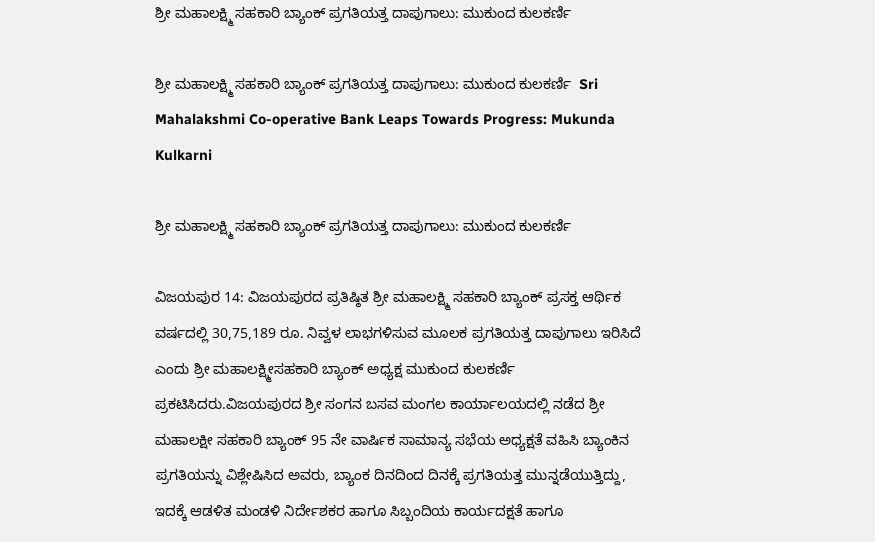ಶ್ರೀ ಮಹಾಲಕ್ಷ್ಮಿ ಸಹಕಾರಿ ಬ್ಯಾಂಕ್ ಪ್ರಗತಿಯತ್ತ ದಾಪುಗಾಲು: ಮುಕುಂದ ಕುಲಕರ್ಣಿ

ಶ್ರೀ ಮಹಾಲಕ್ಷ್ಮಿ ಸಹಕಾರಿ ಬ್ಯಾಂಕ್ ಪ್ರಗತಿಯತ್ತ ದಾಪುಗಾಲು: ಮುಕುಂದ ಕುಲಕರ್ಣಿ  Sri Mahalakshmi Co-operative Bank Leaps Towards Progress: Mukunda Kulkarni

ಶ್ರೀ ಮಹಾಲಕ್ಷ್ಮಿ ಸಹಕಾರಿ ಬ್ಯಾಂಕ್ ಪ್ರಗತಿಯತ್ತ ದಾಪುಗಾಲು: ಮುಕುಂದ ಕುಲಕರ್ಣಿ

ವಿಜಯಪುರ 14: ವಿಜಯಪುರದ ಪ್ರತಿಷ್ಠಿತ ಶ್ರೀ ಮಹಾಲಕ್ಷ್ಮಿ ಸಹಕಾರಿ ಬ್ಯಾಂಕ್ ಪ್ರಸಕ್ತ ಆರ್ಥಿಕ ವರ್ಷದಲ್ಲಿ 30,75,189 ರೂ. ನಿವ್ವಳ ಲಾಭಗಳಿಸುವ ಮೂಲಕ ಪ್ರಗತಿಯತ್ತ ದಾಪುಗಾಲು ಇರಿಸಿದೆ ಎಂದು ಶ್ರೀ ಮಹಾಲಕ್ಷ್ಮೀಸಹಕಾರಿ ಬ್ಯಾಂಕ್ ಅಧ್ಯಕ್ಷ ಮುಕುಂದ ಕುಲಕರ್ಣಿ ಪ್ರಕಟಿಸಿದರು.ವಿಜಯಪುರದ ಶ್ರೀ ಸಂಗನ ಬಸವ ಮಂಗಲ ಕಾರ್ಯಾಲಯದಲ್ಲಿ ನಡೆದ ಶ್ರೀ ಮಹಾಲಕ್ಷೀ ಸಹಕಾರಿ ಬ್ಯಾಂಕ್ 95 ನೇ ವಾರ್ಷಿಕ ಸಾಮಾನ್ಯ ಸಭೆಯ ಅಧ್ಯಕ್ಷತೆ ವಹಿಸಿ ಬ್ಯಾಂಕಿನ ಪ್ರಗತಿಯನ್ನು ವಿಶ್ಲೇಷಿಸಿದ ಅವರು, ಬ್ಯಾಂಕ ದಿನದಿಂದ ದಿನಕ್ಕೆ ಪ್ರಗತಿಯತ್ತ ಮುನ್ನಡೆಯುತ್ತಿದ್ದು, ಇದಕ್ಕೆ ಆಡಳಿತ ಮಂಡಳಿ ನಿರ್ದೇಶಕರ ಹಾಗೂ ಸಿಬ್ಬಂದಿಯ ಕಾರ್ಯದಕ್ಷತೆ ಹಾಗೂ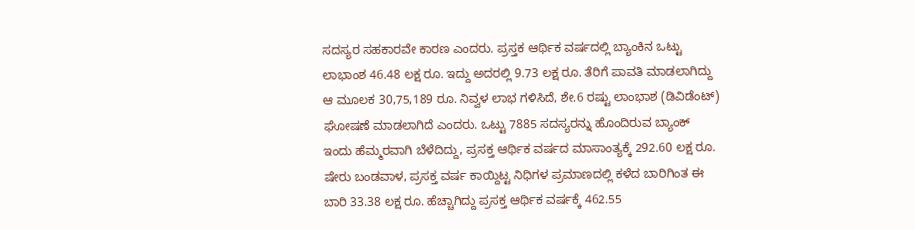ಸದಸ್ಯರ ಸಹಕಾರವೇ ಕಾರಣ ಎಂದರು. ಪ್ರಸ್ತಕ ಆರ್ಥಿಕ ವರ್ಷದಲ್ಲಿ ಬ್ಯಾಂಕಿನ ಒಟ್ಟು ಲಾಭಾಂಶ 46.48 ಲಕ್ಷ ರೂ. ಇದ್ದು ಅದರಲ್ಲಿ 9.73 ಲಕ್ಷ ರೂ. ತೆರಿಗೆ ಪಾವತಿ ಮಾಡಲಾಗಿದ್ದು ಆ ಮೂಲಕ 30,75,189 ರೂ. ನಿವ್ವಳ ಲಾಭ ಗಳಿಸಿದೆ, ಶೇ.6 ರಷ್ಟು ಲಾಂಭಾಶ (ಡಿವಿಡೆಂಟ್) ಘೋಷಣೆ ಮಾಡಲಾಗಿದೆ ಎಂದರು. ಒಟ್ಟು 7885 ಸದಸ್ಯರನ್ನು ಹೊಂದಿರುವ ಬ್ಯಾಂಕ್ ಇಂದು ಹೆಮ್ಮರವಾಗಿ ಬೆಳೆದಿದ್ದು, ಪ್ರಸಕ್ತ ಆರ್ಥಿಕ ವರ್ಷದ ಮಾಸಾಂತ್ಯಕ್ಕೆ 292.60 ಲಕ್ಷ ರೂ. ಷೇರು ಬಂಡವಾಳ, ಪ್ರಸಕ್ತ ವರ್ಷ ಕಾಯ್ದಿಟ್ಟ ನಿಧಿಗಳ ಪ್ರಮಾಣದಲ್ಲಿ ಕಳೆದ ಬಾರಿಗಿಂತ ಈ ಬಾರಿ 33.38 ಲಕ್ಷ ರೂ. ಹೆಚ್ಚಾಗಿದ್ದು ಪ್ರಸಕ್ತ ಆರ್ಥಿಕ ವರ್ಷಕ್ಕೆ 462.55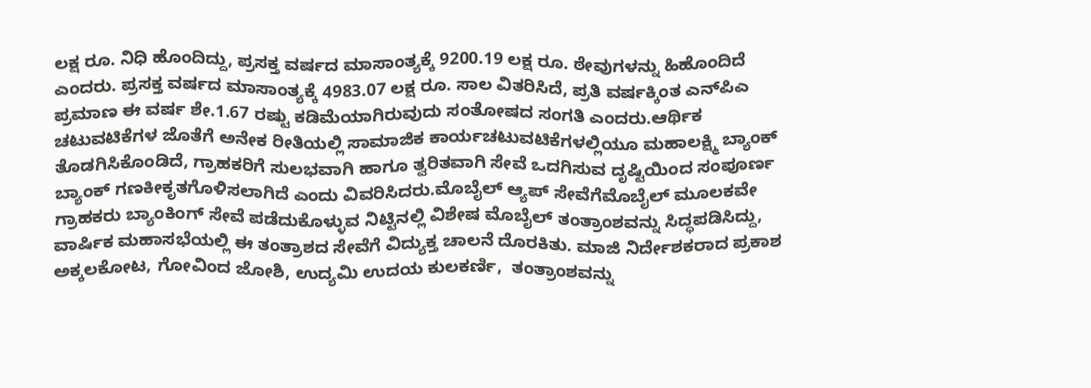ಲಕ್ಷ ರೂ. ನಿಧಿ ಹೊಂದಿದ್ದು, ಪ್ರಸಕ್ತ ವರ್ಷದ ಮಾಸಾಂತ್ಯಕ್ಕೆ 9200.19 ಲಕ್ಷ ರೂ. ಠೇವುಗಳನ್ನು ಹಿಹೊಂದಿದೆ ಎಂದರು. ಪ್ರಸಕ್ತ ವರ್ಷದ ಮಾಸಾಂತ್ಯಕ್ಕೆ 4983.07 ಲಕ್ಷ ರೂ. ಸಾಲ ವಿತರಿಸಿದೆ, ಪ್ರತಿ ವರ್ಷಕ್ಕಿಂತ ಎನ್‌ಪಿಎ ಪ್ರಮಾಣ ಈ ವರ್ಷ ಶೇ.1.67 ರಷ್ಟು ಕಡಿಮೆಯಾಗಿರುವುದು ಸಂತೋಷದ ಸಂಗತಿ ಎಂದರು.ಆರ್ಥಿಕ ಚಟುವಟಿಕೆಗಳ ಜೊತೆಗೆ ಅನೇಕ ರೀತಿಯಲ್ಲಿ ಸಾಮಾಜಿಕ ಕಾರ್ಯಚಟುವಟಿಕೆಗಳಲ್ಲಿಯೂ ಮಹಾಲಕ್ಷ್ಮಿ ಬ್ಯಾಂಕ್ ತೊಡಗಿಸಿಕೊಂಡಿದೆ, ಗ್ರಾಹಕರಿಗೆ ಸುಲಭವಾಗಿ ಹಾಗೂ ತ್ವರಿತವಾಗಿ ಸೇವೆ ಒದಗಿಸುವ ದೃಷ್ಟಿಯಿಂದ ಸಂಪೂರ್ಣ ಬ್ಯಾಂಕ್ ಗಣಕೀಕೃತಗೊಳಿಸಲಾಗಿದೆ ಎಂದು ವಿವರಿಸಿದರು.ಮೊಬೈಲ್ ಆ್ಯಪ್ ಸೇವೆಗೆಮೊಬೈಲ್ ಮೂಲಕವೇ ಗ್ರಾಹಕರು ಬ್ಯಾಂಕಿಂಗ್ ಸೇವೆ ಪಡೆದುಕೊಳ್ಳುವ ನಿಟ್ಟಿನಲ್ಲಿ ವಿಶೇಷ ಮೊಬೈಲ್ ತಂತ್ರಾಂಶವನ್ನು ಸಿದ್ಧಪಡಿಸಿದ್ದು, ವಾರ್ಷಿಕ ಮಹಾಸಭೆಯಲ್ಲಿ ಈ ತಂತ್ರಾಶದ ಸೇವೆಗೆ ವಿದ್ಯುಕ್ತ ಚಾಲನೆ ದೊರಕಿತು. ಮಾಜಿ ನಿರ್ದೇಶಕರಾದ ಪ್ರಕಾಶ ಅಕ್ಕಲಕೋಟ, ಗೋವಿಂದ ಜೋಶಿ, ಉದ್ಯಮಿ ಉದಯ ಕುಲಕರ್ಣಿ,  ತಂತ್ರಾಂಶವನ್ನು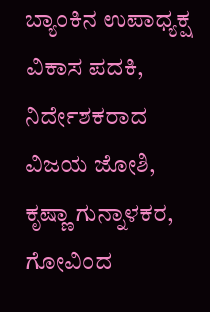ಬ್ಯಾಂಕಿನ ಉಪಾಧ್ಯಕ್ಷ ವಿಕಾಸ ಪದಕಿ, ನಿರ್ದೇಶಕರಾದ ವಿಜಯ ಜೋಶಿ, ಕೃಷ್ಣಾ ಗುನ್ನಾಳಕರ, ಗೋವಿಂದ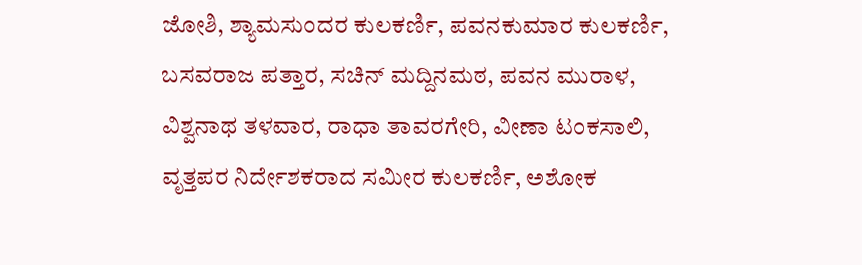ಜೋಶಿ, ಶ್ಯಾಮಸುಂದರ ಕುಲಕರ್ಣಿ, ಪವನಕುಮಾರ ಕುಲಕರ್ಣಿ, ಬಸವರಾಜ ಪತ್ತಾರ, ಸಚಿನ್ ಮದ್ದಿನಮಠ, ಪವನ ಮುರಾಳ, ವಿಶ್ವನಾಥ ತಳವಾರ, ರಾಧಾ ತಾವರಗೇರಿ, ವೀಣಾ ಟಂಕಸಾಲಿ, ವೃತ್ತಪರ ನಿರ್ದೇಶಕರಾದ ಸಮೀರ ಕುಲಕರ್ಣಿ, ಅಶೋಕ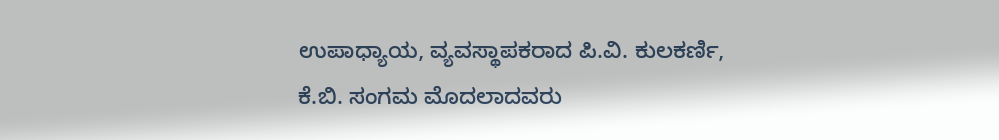ಉಪಾಧ್ಯಾಯ, ವ್ಯವಸ್ಥಾಪಕರಾದ ಪಿ.ವಿ. ಕುಲಕರ್ಣಿ, ಕೆ.ಬಿ. ಸಂಗಮ ಮೊದಲಾದವರು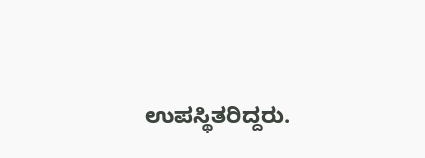ಉಪಸ್ಥಿತರಿದ್ದರು.